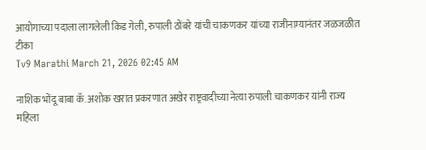आयोगाच्या पदाला लागलेली किड गेली, रुपाली ठोंबरे यांची चाकणकर यांच्या राजीनाम्यानंतर जळजळीत टीका
Tv9 Marathi March 21, 2026 02:45 AM

नाशिक भोंदू बाबा कॅ. अशोक खरात प्रकरणात अखेर राष्ट्रवादीच्या नेत्या रुपाली चाकणकर यांनी राज्य महिला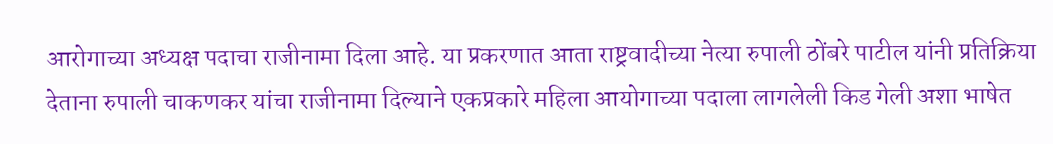आरोगाच्या अध्यक्ष पदाचा राजीनामा दिला आहे. या प्रकरणात आता राष्ट्रवादीच्या नेत्या रुपाली ठोंबरे पाटील यांनी प्रतिक्रिया देताना रुपाली चाकणकर यांचा राजीनामा दिल्याने एकप्रकारे महिला आयोगाच्या पदाला लागलेली किड गेली अशा भाषेत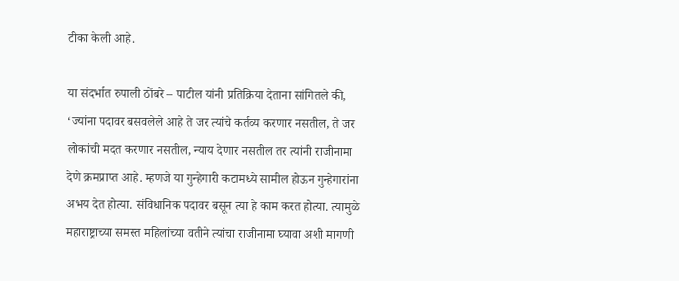टीका केली आहे.

या संदर्भात रुपाली ठोंबरे – पाटील यांनी प्रतिक्रिया देताना सांगितले की, ‘ज्यांना पदावर बसवलेले आहे ते जर त्यांचे कर्तव्य करणार नसतील, ते जर लोकांची मदत करणार नसतील, न्याय देणार नसतील तर त्यांनी राजीनामा देणे क्रमप्राप्त आहे. म्हणजे या गुन्हेगारी कटामध्ये सामील होऊन गुन्हेगारांना अभय देत होत्या. संविधानिक पदावर बसून त्या हे काम करत होत्या. त्यामुळे महाराष्ट्राच्या समस्त महिलांच्या वतीने त्यांचा राजीनामा घ्यावा अशी मागणी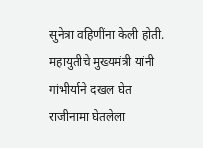सुनेत्रा वहिणींना केली होती. महायुतीचे मुख्यमंत्री यांनी गांभीर्याने दखल घेत राजीनामा घेतलेला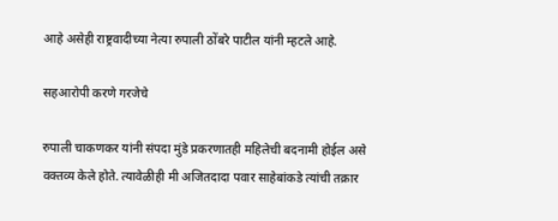आहे असेही राष्ट्रवादीच्या नेत्या रुपाली ठोंबरे पाटील यांनी म्हटले आहे.

सहआरोपी करणे गरजेचे

रुपाली चाकणकर यांनी संपदा मुंडे प्रकरणातही महिलेची बदनामी होईल असे वक्तव्य केले होते. त्यावेळीही मी अजितदादा पवार साहेबांकडे त्यांची तक्रार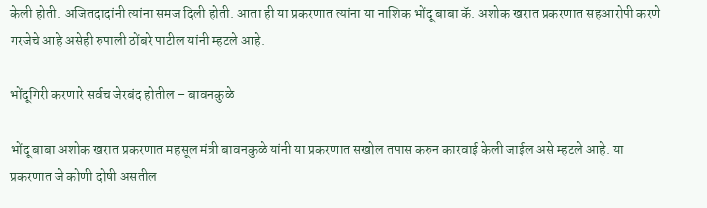केली होती. अजितदादांनी त्यांना समज दिली होती. आता ही या प्रकरणात त्यांना या नाशिक भोंदू बाबा कॅ. अशोक खरात प्रकरणात सहआरोपी करणे गरजेचे आहे असेही रुपाली ठोंबरे पाटील यांनी म्हटले आहे.

भोंदूगिरी करणारे सर्वच जेरबंद होतील – बावनकुळे

भोंदू बाबा अशोक खरात प्रकरणात महसूल मंत्री बावनकुळे यांनी या प्रकरणात सखोल तपास करुन कारवाई केली जाईल असे म्हटले आहे. या प्रकरणात जे कोणी दोषी असतील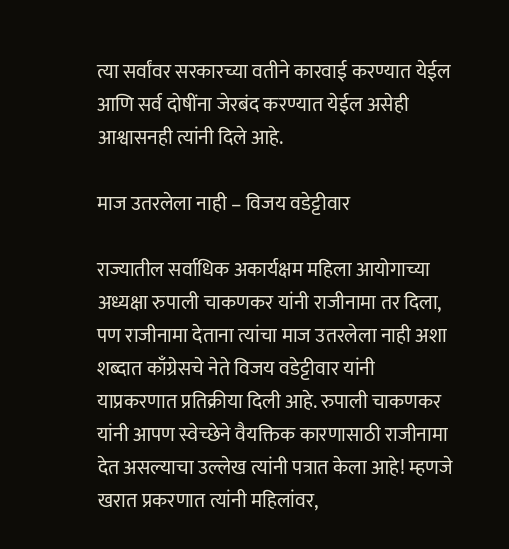त्या सर्वांवर सरकारच्या वतीने कारवाई करण्यात येईल आणि सर्व दोषींना जेरबंद करण्यात येईल असेही आश्वासनही त्यांनी दिले आहे.

माज उतरलेला नाही – विजय वडेट्टीवार

राज्यातील सर्वाधिक अकार्यक्षम महिला आयोगाच्या अध्यक्षा रुपाली चाकणकर यांनी राजीनामा तर दिला, पण राजीनामा देताना त्यांचा माज उतरलेला नाही अशा शब्दात काँग्रेसचे नेते विजय वडेट्टीवार यांनी याप्रकरणात प्रतिक्रीया दिली आहे. रुपाली चाकणकर यांनी आपण स्वेच्छेने वैयक्तिक कारणासाठी राजीनामा देत असल्याचा उल्लेख त्यांनी पत्रात केला आहे! म्हणजे खरात प्रकरणात त्यांनी महिलांवर,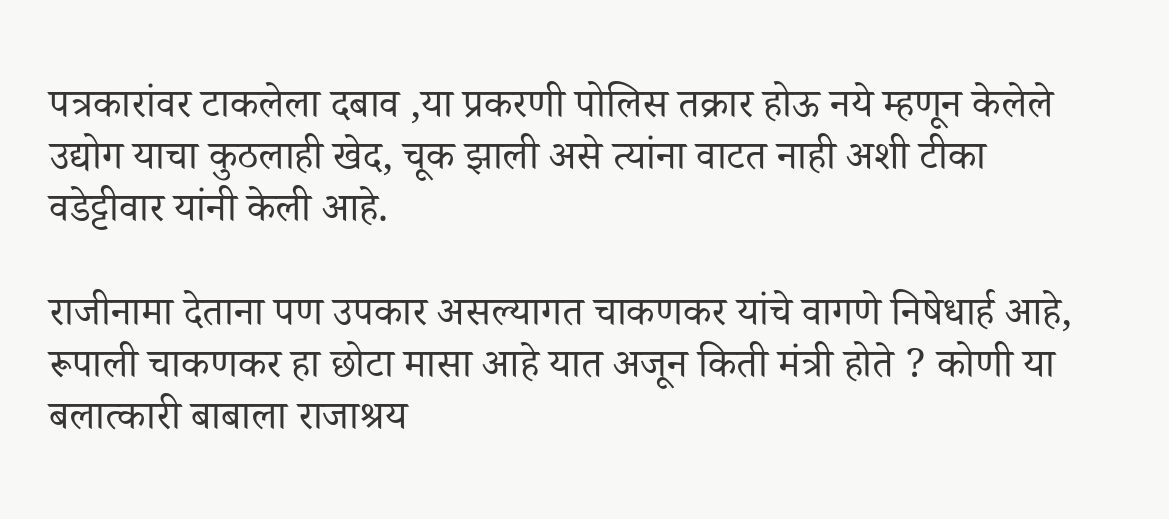पत्रकारांवर टाकलेला दबाव ,या प्रकरणी पोलिस तक्रार होऊ नये म्हणून केलेले उद्योग याचा कुठलाही खेद, चूक झाली असे त्यांना वाटत नाही अशी टीका वडेट्टीवार यांनी केली आहे.

राजीनामा देताना पण उपकार असल्यागत चाकणकर यांचे वागणे निषेधार्ह आहे, रूपाली चाकणकर हा छोटा मासा आहे यात अजून किती मंत्री होते ? कोणी या बलात्कारी बाबाला राजाश्रय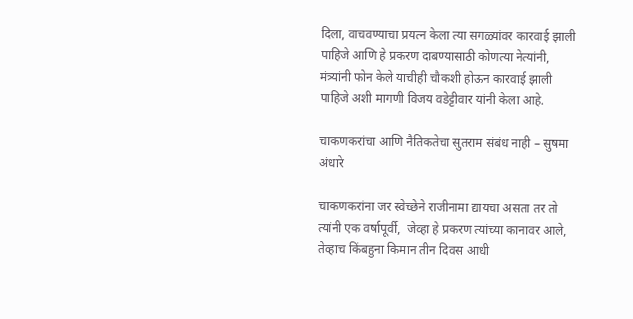दिला, वाचवण्याचा प्रयत्न केला त्या सगळ्यांवर कारवाई झाली पाहिजे आणि हे प्रकरण दाबण्यासाठी कोणत्या नेत्यांनी, मंत्र्यांनी फोन केले याचीही चौकशी होऊन कारवाई झाली पाहिजे अशी मागणी विजय वडेट्टीवार यांनी केला आहे.

चाकणकरांचा आणि नैतिकतेचा सुतराम संबंध नाही – सुषमा अंधारे

चाकणकरांना जर स्वेच्छेने राजीनामा द्यायचा असता तर तो त्यांनी एक वर्षापूर्वी,  जेव्हा हे प्रकरण त्यांच्या कानावर आले,  तेव्हाच किंबहुना किमान तीन दिवस आधी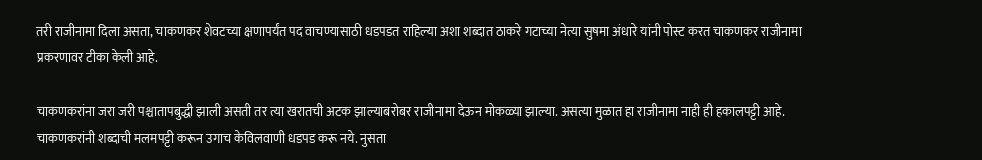तरी राजीनामा दिला असता, चाकणकर शेवटच्या क्षणापर्यंत पद वाचण्यासाठी धडपडत राहिल्या अशा शब्दात ठाकरे गटाच्या नेत्या सुषमा अंधारे यांनी पोस्ट करत चाकणकर राजीनामा प्रकरणावर टीका केली आहे.

चाकणकरांना जरा जरी पश्चातापबुद्धी झाली असती तर त्या खरातची अटक झाल्याबरोबर राजीनामा देऊन मोकळ्या झाल्या. असत्या मुळात हा राजीनामा नाही ही हकालपट्टी आहे. चाकणकरांनी शब्दाची मलमपट्टी करून उगाच केविलवाणी धडपड करू नये. नुसता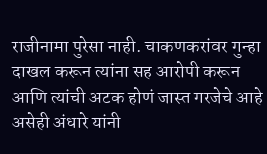राजीनामा पुरेसा नाही. चाकणकरांवर गुन्हा दाखल करून त्यांना सह आरोपी करून आणि त्यांची अटक होणं जास्त गरजेचे आहे असेही अंधारे यांनी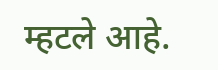म्हटले आहे.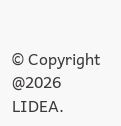© Copyright @2026 LIDEA.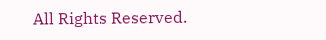All Rights Reserved.